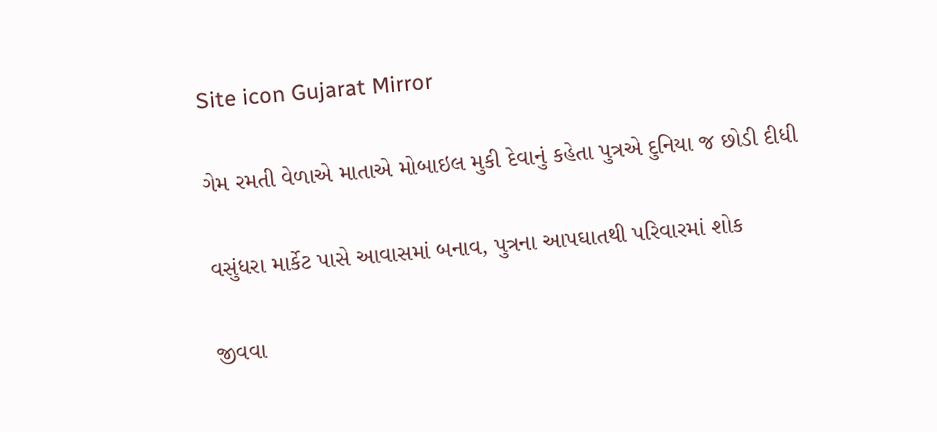Site icon Gujarat Mirror

ગેમ રમતી વેળાએ માતાએ મોબાઇલ મુકી દેવાનું કહેતા પુત્રએ દુનિયા જ છોડી દીધી

વસુંધરા માર્કેટ પાસે આવાસમાં બનાવ, પુત્રના આપઘાતથી પરિવારમાં શોક

જીવવા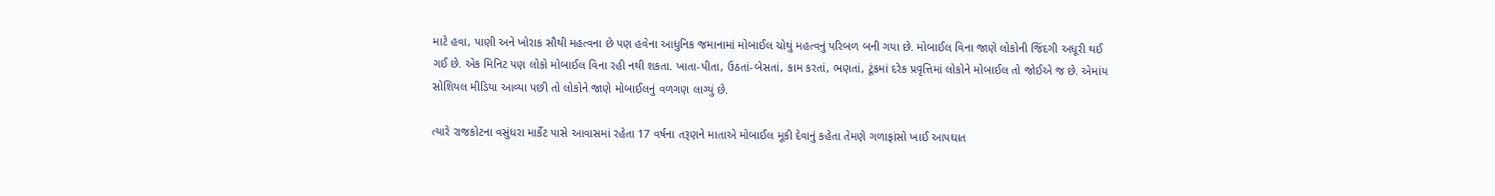માટે હવા, પાણી અને ખોરાક સૌથી મહત્વના છે પણ હવેના આધુનિક જમાનામાં મોબાઈલ ચોથું મહત્વનું પરિબળ બની ગયા છે. મોબાઈલ વિના જાણે લોકોની જિંદગી અધૂરી થઈ ગઈ છે. એક મિનિટ પણ લોકો મોબાઈલ વિના રહી નથી શકતા. ખાતા-પીતા, ઉઠતાં-બેસતાં, કામ કરતાં, ભણતાં, ટૂંકમાં દરેક પ્રવૃત્તિમાં લોકોને મોબાઈલ તો જોઈએ જ છે. એમાંય સોશિયલ મીડિયા આવ્યા પછી તો લોકોને જાણે મોબાઈલનું વળગણ લાગ્યું છે.

ત્યારે રાજકોટના વસુંધરા માર્કેટ પાસે આવાસમાં રહેતા 17 વર્ષના તરૂણને માતાએ મોબાઈલ મૂકી દેવાનું કહેતા તેમણે ગળાફાંસો ખાઈ આપઘાત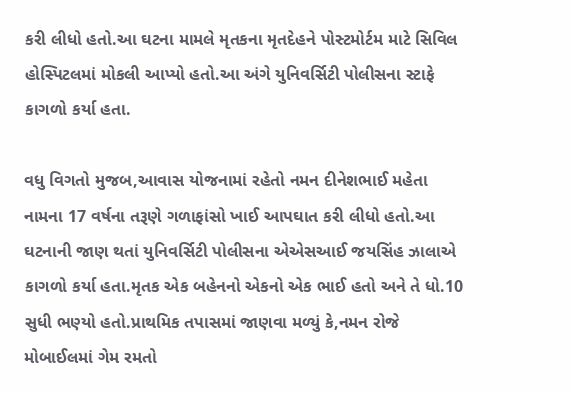કરી લીધો હતો.આ ઘટના મામલે મૃતકના મૃતદેહને પોસ્ટમોર્ટમ માટે સિવિલ હોસ્પિટલમાં મોકલી આપ્યો હતો.આ અંગે યુનિવર્સિટી પોલીસના સ્ટાફે કાગળો કર્યા હતા.

વધુ વિગતો મુજબ,આવાસ યોજનામાં રહેતો નમન દીનેશભાઈ મહેતા નામના 17 વર્ષના તરૂણે ગળાફાંસો ખાઈ આપઘાત કરી લીધો હતો.આ ઘટનાની જાણ થતાં યુનિવર્સિટી પોલીસના એએસઆઈ જયસિંહ ઝાલાએ કાગળો કર્યા હતા.મૃતક એક બહેનનો એકનો એક ભાઈ હતો અને તે ધો.10 સુધી ભણ્યો હતો.પ્રાથમિક તપાસમાં જાણવા મળ્યું કે,નમન રોજે મોબાઈલમાં ગેમ રમતો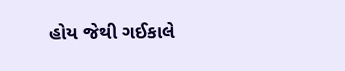હોય જેથી ગઈકાલે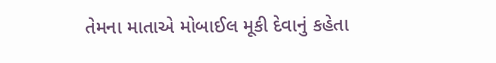તેમના માતાએ મોબાઈલ મૂકી દેવાનું કહેતા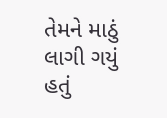તેમને માઠું લાગી ગયું હતું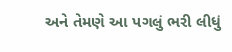અને તેમણે આ પગલું ભરી લીધું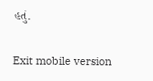હતું.

Exit mobile version